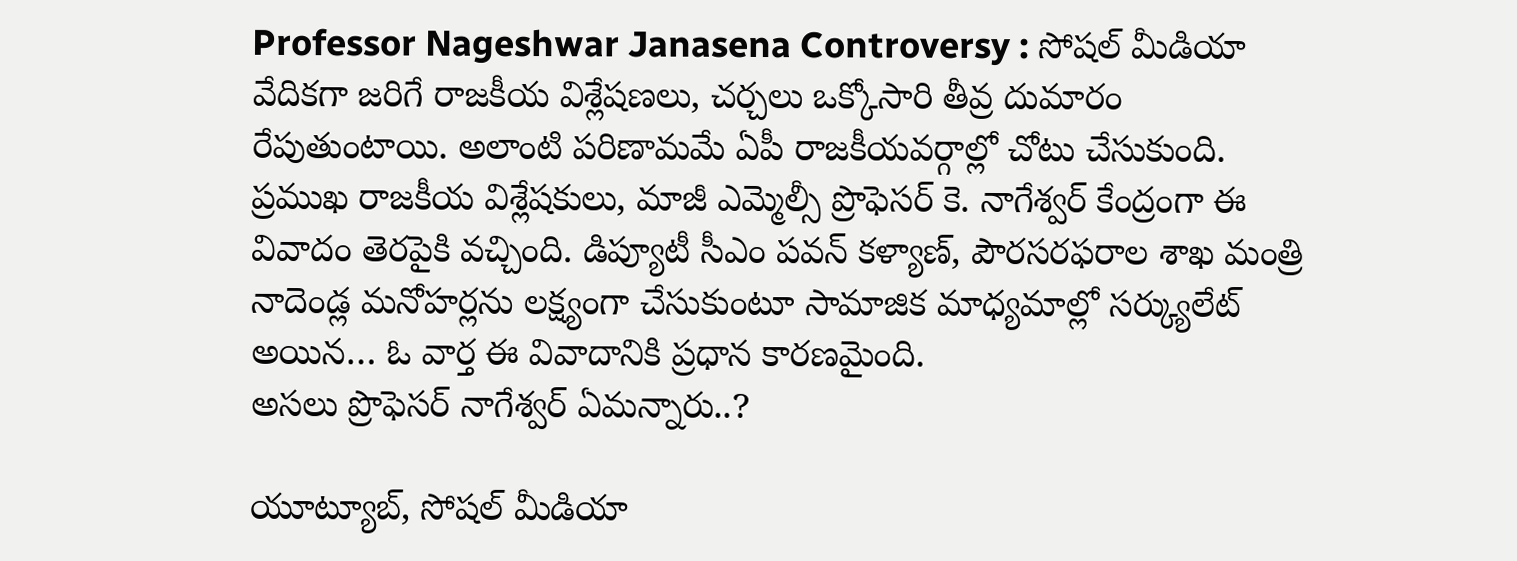Professor Nageshwar Janasena Controversy : సోషల్ మీడియా వేదికగా జరిగే రాజకీయ విశ్లేషణలు, చర్చలు ఒక్కోసారి తీవ్ర దుమారం రేపుతుంటాయి. అలాంటి పరిణామమే ఏపీ రాజకీయవర్గాల్లో చోటు చేసుకుంది. ప్రముఖ రాజకీయ విశ్లేషకులు, మాజీ ఎమ్మెల్సీ ప్రొఫెసర్ కె. నాగేశ్వర్ కేంద్రంగా ఈ వివాదం తెరపైకి వచ్చింది. డిప్యూటీ సీఎం పవన్ కళ్యాణ్, పౌరసరఫరాల శాఖ మంత్రి నాదెండ్ల మనోహర్లను లక్ష్యంగా చేసుకుంటూ సామాజిక మాధ్యమాల్లో సర్క్యులేట్ అయిన… ఓ వార్త ఈ వివాదానికి ప్రధాన కారణమైంది.
అసలు ప్రొఫెసర్ నాగేశ్వర్ ఏమన్నారు..?

యూట్యూబ్, సోషల్ మీడియా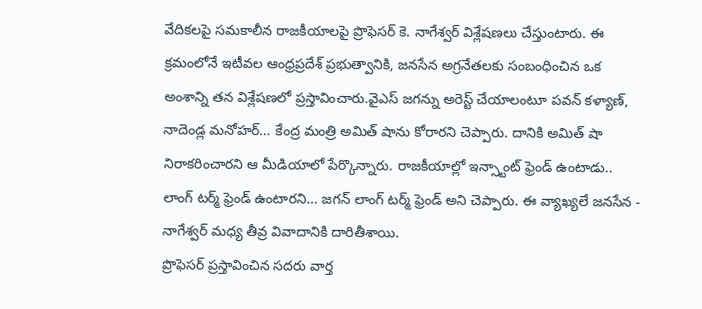వేదికలపై సమకాలీన రాజకీయాలపై ప్రొఫెసర్ కె. నాగేశ్వర్ విశ్లేషణలు చేస్తుంటారు. ఈ క్రమంలోనే ఇటీవల ఆంధ్రప్రదేశ్ ప్రభుత్వానికి, జనసేన అగ్రనేతలకు సంబంధించిన ఒక అంశాన్ని తన విశ్లేషణలో ప్రస్తావించారు.వైఎస్ జగన్ను అరెస్ట్ చేయాలంటూ పవన్ కళ్యాణ్, నాదెండ్ల మనోహర్… కేంద్ర మంత్రి అమిత్ షాను కోరారని చెప్పారు. దానికి అమిత్ షా నిరాకరించారని ఆ మీడియాలో పేర్కొన్నారు. రాజకీయాల్లో ఇన్స్టాంట్ ఫ్రెండ్ ఉంటాడు.. లాంగ్ టర్మ్ ఫ్రెండ్ ఉంటారని… జగన్ లాంగ్ టర్మ్ ఫ్రెండ్ అని చెప్పారు. ఈ వ్యాఖ్యలే జనసేన - నాగేశ్వర్ మధ్య తీవ్ర వివాదానికి దారితీశాయి.
ప్రొఫెసర్ ప్రస్తావించిన సదరు వార్త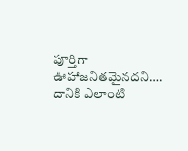పూర్తిగా ఊహాజనితమైనదని…. దానికి ఎలాంటి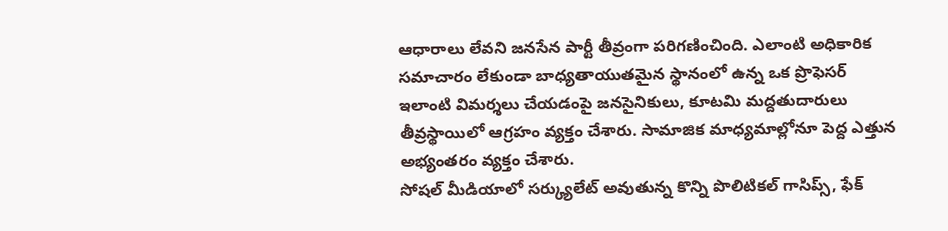ఆధారాలు లేవని జనసేన పార్టీ తీవ్రంగా పరిగణించింది. ఎలాంటి అధికారిక సమాచారం లేకుండా బాధ్యతాయుతమైన స్థానంలో ఉన్న ఒక ప్రొఫెసర్ ఇలాంటి విమర్శలు చేయడంపై జనసైనికులు, కూటమి మద్దతుదారులు తీవ్రస్థాయిలో ఆగ్రహం వ్యక్తం చేశారు. సామాజిక మాధ్యమాల్లోనూ పెద్ద ఎత్తున అభ్యంతరం వ్యక్తం చేశారు.
సోషల్ మీడియాలో సర్క్యులేట్ అవుతున్న కొన్ని పొలిటికల్ గాసిప్స్, ఫేక్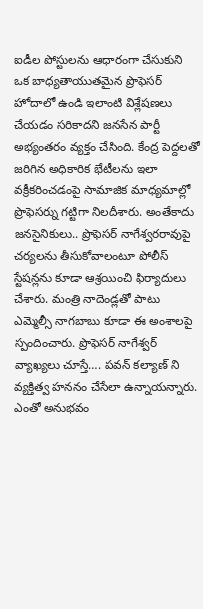ఐడీల పోస్టులను ఆధారంగా చేసుకుని ఒక బాధ్యతాయుతమైన ప్రొఫెసర్ హోదాలో ఉండి ఇలాంటి విశ్లేషణలు చేయడం సరికాదని జనసేన పార్టీ అభ్యంతరం వ్యక్తం చేసింది. కేంద్ర పెద్దలతో జరిగిన అధికారిక భేటీలను ఇలా వక్రీకరించడంపై సామాజిక మాధ్యమాల్లో ప్రొఫెసర్ను గట్టిగా నిలదీశారు. అంతేకాదు జనసైనికులు.. ప్రొఫెసర్ నాగేశ్వరరావుపై చర్యలను తీసుకోవాలంటూ పోలీస్ స్టేషన్లను కూడా ఆశ్రయించి ఫిర్యాదులు చేశారు. మంత్రి నాదెండ్లతో పాటు ఎమ్మెల్సీ నాగబాబు కూడా ఈ అంశాలపై స్పందించారు. ప్రొఫెసర్ నాగేశ్వర్ వ్యాఖ్యలు చూస్తే…. పవన్ కల్యాణ్ ని వ్యక్తిత్వ హననం చేసేలా ఉన్నాయన్నారు. ఎంతో అనుభవం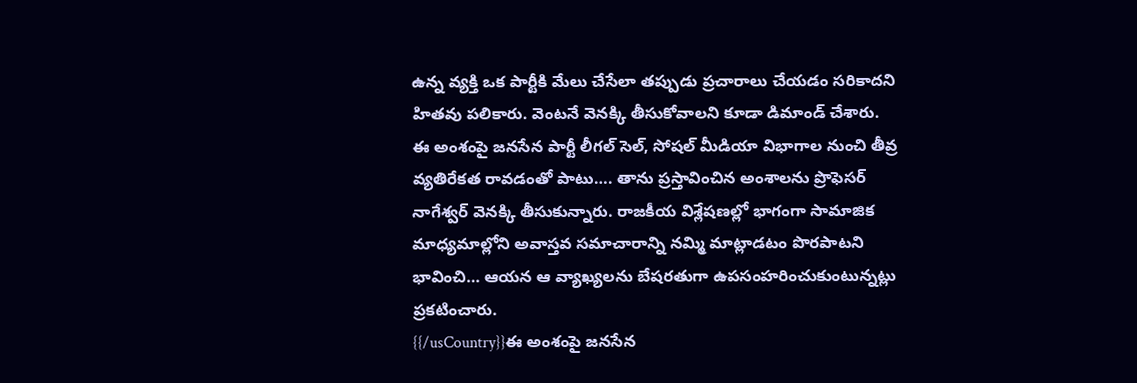ఉన్న వ్యక్తి ఒక పార్టీకి మేలు చేసేలా తప్పుడు ప్రచారాలు చేయడం సరికాదని హితవు పలికారు. వెంటనే వెనక్కి తీసుకోవాలని కూడా డిమాండ్ చేశారు.
ఈ అంశంపై జనసేన పార్టీ లీగల్ సెల్, సోషల్ మీడియా విభాగాల నుంచి తీవ్ర వ్యతిరేకత రావడంతో పాటు…. తాను ప్రస్తావించిన అంశాలను ప్రొఫెసర్ నాగేశ్వర్ వెనక్కి తీసుకున్నారు. రాజకీయ విశ్లేషణల్లో భాగంగా సామాజిక మాధ్యమాల్లోని అవాస్తవ సమాచారాన్ని నమ్మి మాట్లాడటం పొరపాటని భావించి… ఆయన ఆ వ్యాఖ్యలను బేషరతుగా ఉపసంహరించుకుంటున్నట్లు ప్రకటించారు.
{{/usCountry}}ఈ అంశంపై జనసేన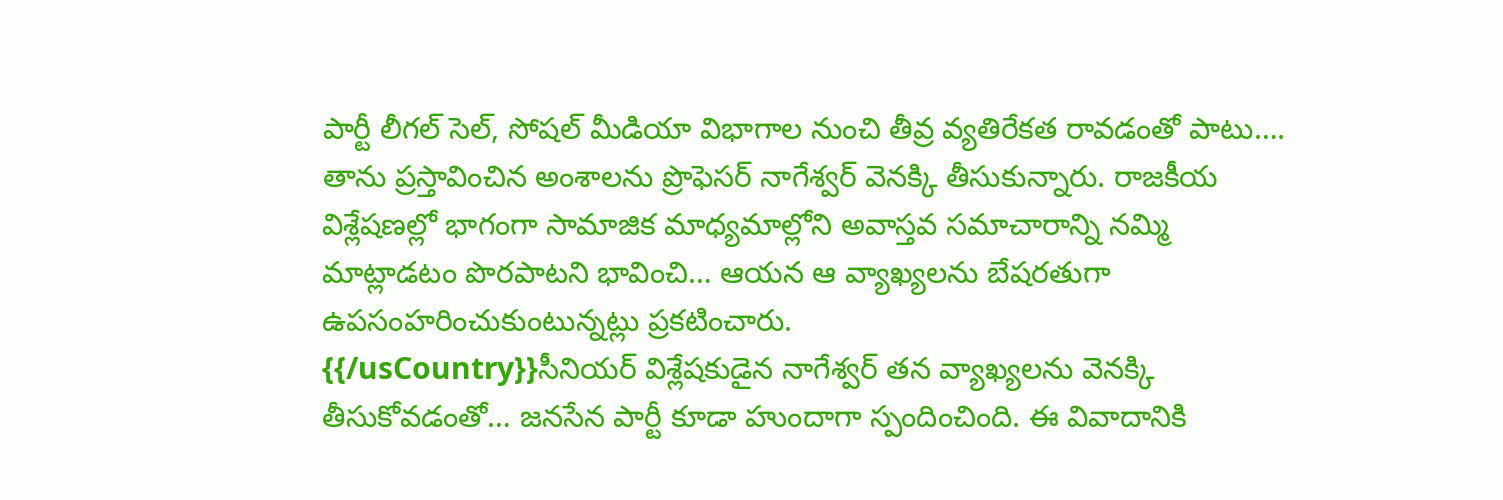పార్టీ లీగల్ సెల్, సోషల్ మీడియా విభాగాల నుంచి తీవ్ర వ్యతిరేకత రావడంతో పాటు…. తాను ప్రస్తావించిన అంశాలను ప్రొఫెసర్ నాగేశ్వర్ వెనక్కి తీసుకున్నారు. రాజకీయ విశ్లేషణల్లో భాగంగా సామాజిక మాధ్యమాల్లోని అవాస్తవ సమాచారాన్ని నమ్మి మాట్లాడటం పొరపాటని భావించి… ఆయన ఆ వ్యాఖ్యలను బేషరతుగా ఉపసంహరించుకుంటున్నట్లు ప్రకటించారు.
{{/usCountry}}సీనియర్ విశ్లేషకుడైన నాగేశ్వర్ తన వ్యాఖ్యలను వెనక్కి తీసుకోవడంతో… జనసేన పార్టీ కూడా హుందాగా స్పందించింది. ఈ వివాదానికి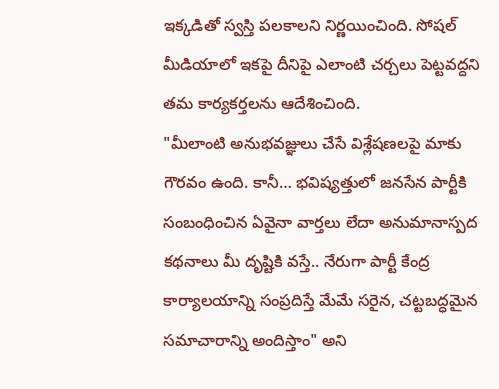ఇక్కడితో స్వస్తి పలకాలని నిర్ణయించింది. సోషల్ మీడియాలో ఇకపై దీనిపై ఎలాంటి చర్చలు పెట్టవద్దని తమ కార్యకర్తలను ఆదేశించింది.
"మీలాంటి అనుభవజ్ఞులు చేసే విశ్లేషణలపై మాకు గౌరవం ఉంది. కానీ… భవిష్యత్తులో జనసేన పార్టీకి సంబంధించిన ఏవైనా వార్తలు లేదా అనుమానాస్పద కథనాలు మీ దృష్టికి వస్తే.. నేరుగా పార్టీ కేంద్ర కార్యాలయాన్ని సంప్రదిస్తే మేమే సరైన, చట్టబద్ధమైన సమాచారాన్ని అందిస్తాం" అని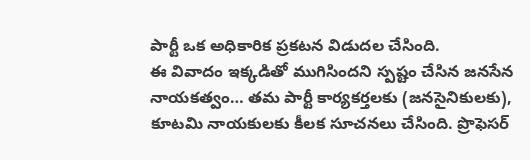పార్టీ ఒక అధికారిక ప్రకటన విడుదల చేసింది.
ఈ వివాదం ఇక్కడితో ముగిసిందని స్పష్టం చేసిన జనసేన నాయకత్వం… తమ పార్టీ కార్యకర్తలకు (జనసైనికులకు), కూటమి నాయకులకు కీలక సూచనలు చేసింది. ప్రొఫెసర్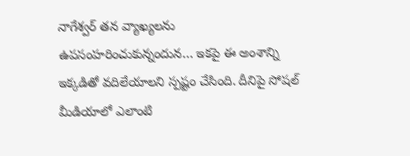నాగేశ్వర్ తన వ్యాఖ్యలను ఉపసంహరించుకున్నందున… ఇకపై ఈ అంశాన్ని ఇక్కడితో వదిలేయాలని స్పష్టం చేసింది. దీనిపై సోషల్ మీడియాలో ఎలాంటి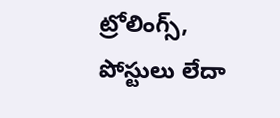ట్రోలింగ్స్, పోస్టులు లేదా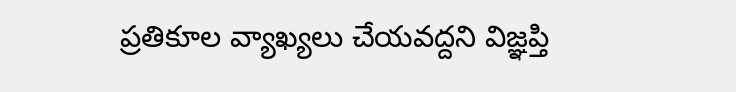ప్రతికూల వ్యాఖ్యలు చేయవద్దని విజ్ఞప్తి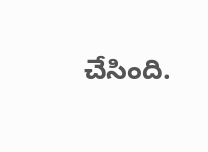చేసింది.